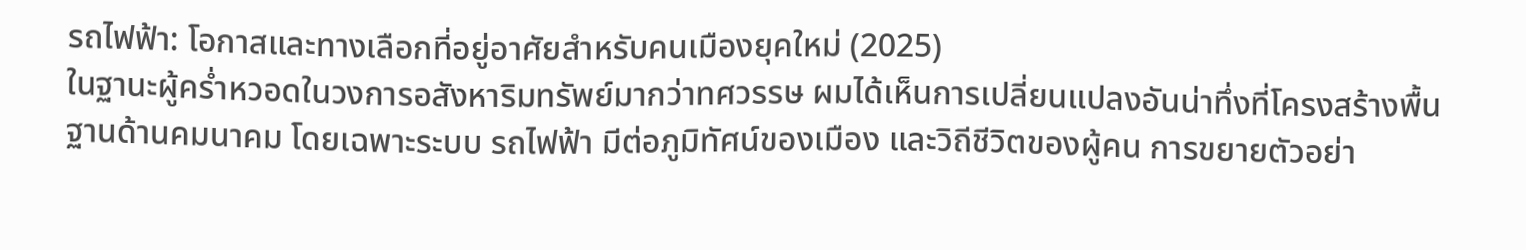รถไฟฟ้า: โอกาสและทางเลือกที่อยู่อาศัยสำหรับคนเมืองยุคใหม่ (2025)
ในฐานะผู้คร่ำหวอดในวงการอสังหาริมทรัพย์มากว่าทศวรรษ ผมได้เห็นการเปลี่ยนแปลงอันน่าทึ่งที่โครงสร้างพื้นฐานด้านคมนาคม โดยเฉพาะระบบ รถไฟฟ้า มีต่อภูมิทัศน์ของเมือง และวิถีชีวิตของผู้คน การขยายตัวอย่า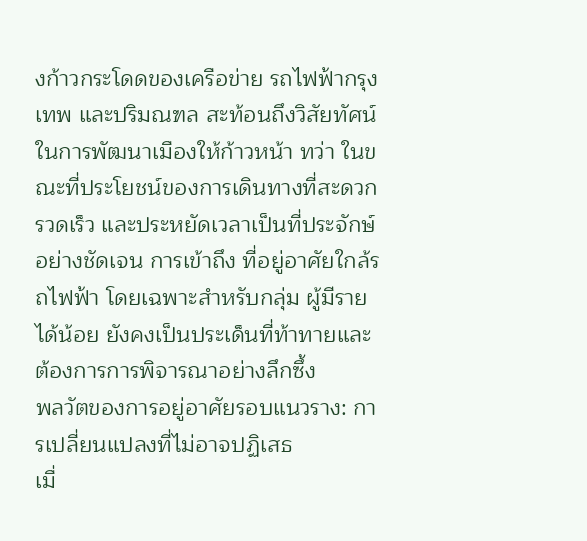งก้าวกระโดดของเครือข่าย รถไฟฟ้ากรุงเทพ และปริมณฑล สะท้อนถึงวิสัยทัศน์ในการพัฒนาเมืองให้ก้าวหน้า ทว่า ในขณะที่ประโยชน์ของการเดินทางที่สะดวก รวดเร็ว และประหยัดเวลาเป็นที่ประจักษ์อย่างชัดเจน การเข้าถึง ที่อยู่อาศัยใกล้รถไฟฟ้า โดยเฉพาะสำหรับกลุ่ม ผู้มีรายได้น้อย ยังคงเป็นประเด็นที่ท้าทายและต้องการการพิจารณาอย่างลึกซึ้ง
พลวัตของการอยู่อาศัยรอบแนวราง: การเปลี่ยนแปลงที่ไม่อาจปฏิเสธ
เมื่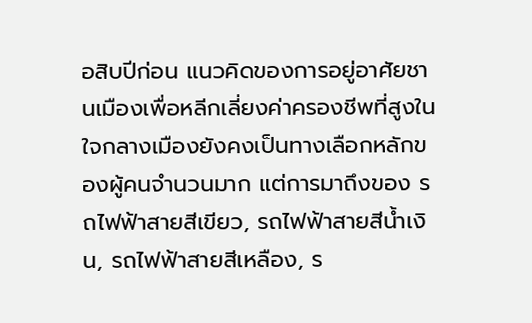อสิบปีก่อน แนวคิดของการอยู่อาศัยชานเมืองเพื่อหลีกเลี่ยงค่าครองชีพที่สูงในใจกลางเมืองยังคงเป็นทางเลือกหลักของผู้คนจำนวนมาก แต่การมาถึงของ รถไฟฟ้าสายสีเขียว, รถไฟฟ้าสายสีน้ำเงิน, รถไฟฟ้าสายสีเหลือง, ร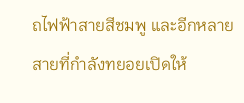ถไฟฟ้าสายสีชมพู และอีกหลายสายที่กำลังทยอยเปิดให้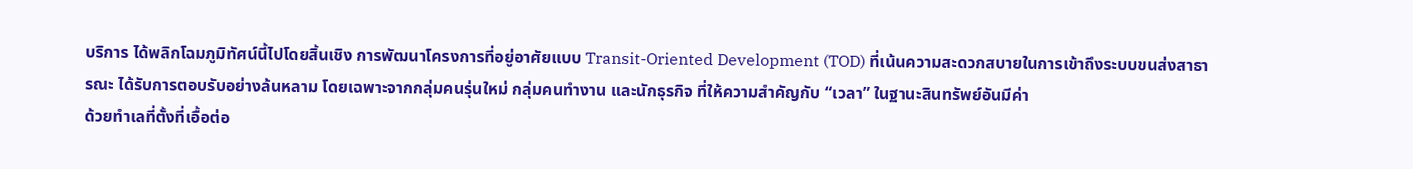บริการ ได้พลิกโฉมภูมิทัศน์นี้ไปโดยสิ้นเชิง การพัฒนาโครงการที่อยู่อาศัยแบบ Transit-Oriented Development (TOD) ที่เน้นความสะดวกสบายในการเข้าถึงระบบขนส่งสาธารณะ ได้รับการตอบรับอย่างล้นหลาม โดยเฉพาะจากกลุ่มคนรุ่นใหม่ กลุ่มคนทำงาน และนักธุรกิจ ที่ให้ความสำคัญกับ “เวลา” ในฐานะสินทรัพย์อันมีค่า
ด้วยทำเลที่ตั้งที่เอื้อต่อ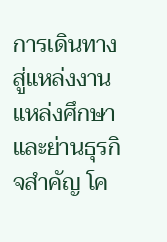การเดินทางสู่แหล่งงาน แหล่งศึกษา และย่านธุรกิจสำคัญ โค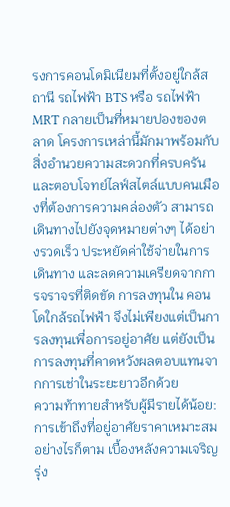รงการคอนโดมิเนียมที่ตั้งอยู่ใกล้สถานี รถไฟฟ้า BTS หรือ รถไฟฟ้า MRT กลายเป็นที่หมายปองของตลาด โครงการเหล่านี้มักมาพร้อมกับสิ่งอำนวยความสะดวกที่ครบครัน และตอบโจทย์ไลฟ์สไตล์แบบคนเมืองที่ต้องการความคล่องตัว สามารถเดินทางไปยังจุดหมายต่างๆ ได้อย่างรวดเร็ว ประหยัดค่าใช้จ่ายในการเดินทาง และลดความเครียดจากการจราจรที่ติดขัด การลงทุนใน คอนโดใกล้รถไฟฟ้า จึงไม่เพียงแต่เป็นการลงทุนเพื่อการอยู่อาศัย แต่ยังเป็นการลงทุนที่คาดหวังผลตอบแทนจากการเช่าในระยะยาวอีกด้วย
ความท้าทายสำหรับผู้มีรายได้น้อย: การเข้าถึงที่อยู่อาศัยราคาเหมาะสม
อย่างไรก็ตาม เบื้องหลังความเจริญรุ่ง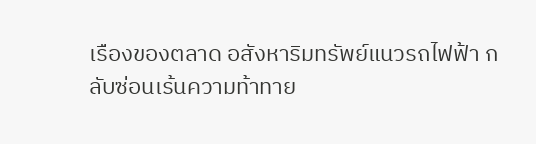เรืองของตลาด อสังหาริมทรัพย์แนวรถไฟฟ้า กลับซ่อนเร้นความท้าทาย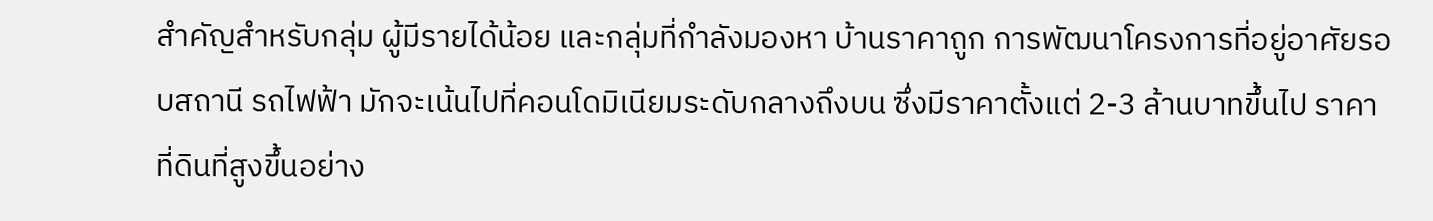สำคัญสำหรับกลุ่ม ผู้มีรายได้น้อย และกลุ่มที่กำลังมองหา บ้านราคาถูก การพัฒนาโครงการที่อยู่อาศัยรอบสถานี รถไฟฟ้า มักจะเน้นไปที่คอนโดมิเนียมระดับกลางถึงบน ซึ่งมีราคาตั้งแต่ 2-3 ล้านบาทขึ้นไป ราคาที่ดินที่สูงขึ้นอย่าง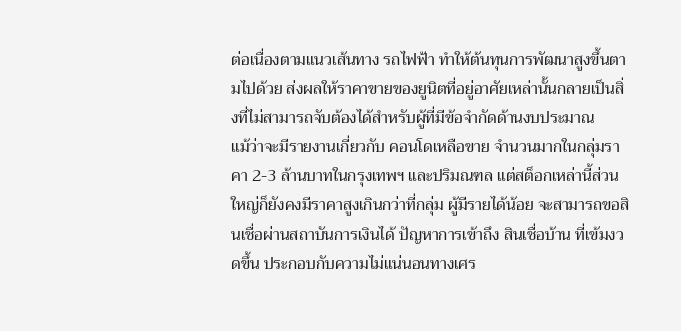ต่อเนื่องตามแนวเส้นทาง รถไฟฟ้า ทำให้ต้นทุนการพัฒนาสูงขึ้นตามไปด้วย ส่งผลให้ราคาขายของยูนิตที่อยู่อาศัยเหล่านั้นกลายเป็นสิ่งที่ไม่สามารถจับต้องได้สำหรับผู้ที่มีข้อจำกัดด้านงบประมาณ
แม้ว่าจะมีรายงานเกี่ยวกับ คอนโดเหลือขาย จำนวนมากในกลุ่มราคา 2-3 ล้านบาทในกรุงเทพฯ และปริมณฑล แต่สต็อกเหล่านี้ส่วนใหญ่ก็ยังคงมีราคาสูงเกินกว่าที่กลุ่ม ผู้มีรายได้น้อย จะสามารถขอสินเชื่อผ่านสถาบันการเงินได้ ปัญหาการเข้าถึง สินเชื่อบ้าน ที่เข้มงวดขึ้น ประกอบกับความไม่แน่นอนทางเศร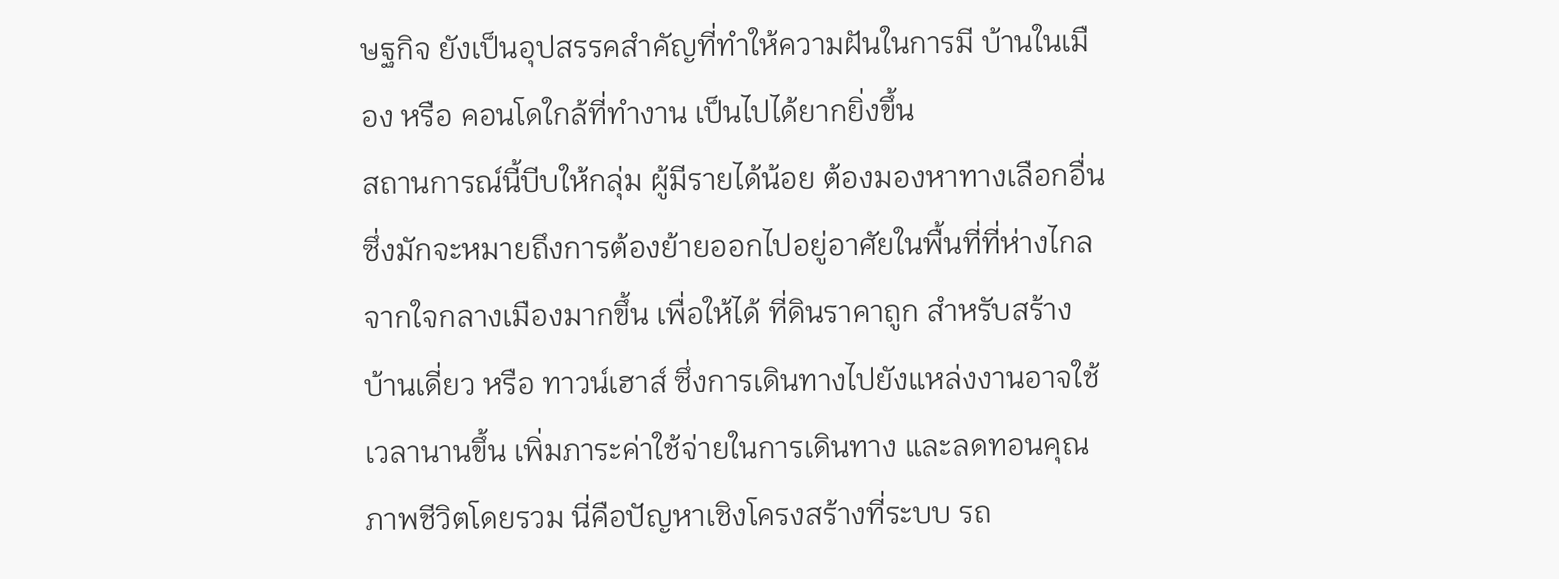ษฐกิจ ยังเป็นอุปสรรคสำคัญที่ทำให้ความฝันในการมี บ้านในเมือง หรือ คอนโดใกล้ที่ทำงาน เป็นไปได้ยากยิ่งขึ้น
สถานการณ์นี้บีบให้กลุ่ม ผู้มีรายได้น้อย ต้องมองหาทางเลือกอื่น ซึ่งมักจะหมายถึงการต้องย้ายออกไปอยู่อาศัยในพื้นที่ที่ห่างไกลจากใจกลางเมืองมากขึ้น เพื่อให้ได้ ที่ดินราคาถูก สำหรับสร้าง บ้านเดี่ยว หรือ ทาวน์เฮาส์ ซึ่งการเดินทางไปยังแหล่งงานอาจใช้เวลานานขึ้น เพิ่มภาระค่าใช้จ่ายในการเดินทาง และลดทอนคุณภาพชีวิตโดยรวม นี่คือปัญหาเชิงโครงสร้างที่ระบบ รถ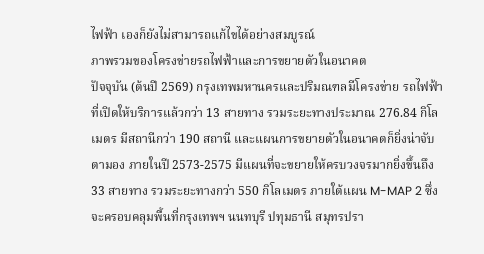ไฟฟ้า เองก็ยังไม่สามารถแก้ไขได้อย่างสมบูรณ์
ภาพรวมของโครงข่ายรถไฟฟ้าและการขยายตัวในอนาคต
ปัจจุบัน (ต้นปี 2569) กรุงเทพมหานครและปริมณฑลมีโครงข่าย รถไฟฟ้า ที่เปิดให้บริการแล้วกว่า 13 สายทาง รวมระยะทางประมาณ 276.84 กิโลเมตร มีสถานีกว่า 190 สถานี และแผนการขยายตัวในอนาคตก็ยิ่งน่าจับตามอง ภายในปี 2573-2575 มีแผนที่จะขยายให้ครบวงจรมากยิ่งขึ้นถึง 33 สายทาง รวมระยะทางกว่า 550 กิโลเมตร ภายใต้แผน M-MAP 2 ซึ่งจะครอบคลุมพื้นที่กรุงเทพฯ นนทบุรี ปทุมธานี สมุทรปรา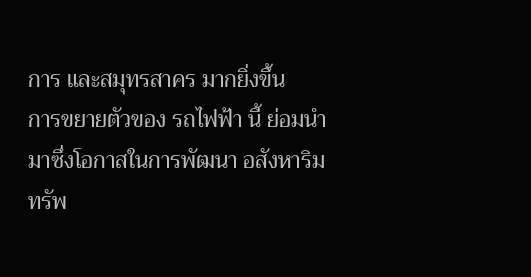การ และสมุทรสาคร มากยิ่งขึ้น
การขยายตัวของ รถไฟฟ้า นี้ ย่อมนำมาซึ่งโอกาสในการพัฒนา อสังหาริมทรัพ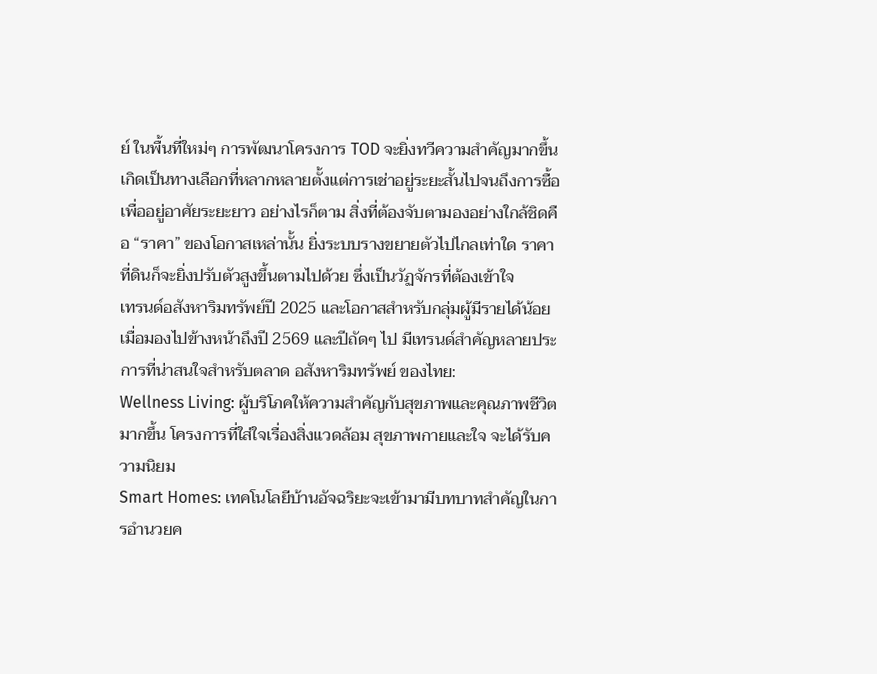ย์ ในพื้นที่ใหม่ๆ การพัฒนาโครงการ TOD จะยิ่งทวีความสำคัญมากขึ้น เกิดเป็นทางเลือกที่หลากหลายตั้งแต่การเช่าอยู่ระยะสั้นไปจนถึงการซื้อเพื่ออยู่อาศัยระยะยาว อย่างไรก็ตาม สิ่งที่ต้องจับตามองอย่างใกล้ชิดคือ “ราคา” ของโอกาสเหล่านั้น ยิ่งระบบรางขยายตัวไปไกลเท่าใด ราคาที่ดินก็จะยิ่งปรับตัวสูงขึ้นตามไปด้วย ซึ่งเป็นวัฏจักรที่ต้องเข้าใจ
เทรนด์อสังหาริมทรัพย์ปี 2025 และโอกาสสำหรับกลุ่มผู้มีรายได้น้อย
เมื่อมองไปข้างหน้าถึงปี 2569 และปีถัดๆ ไป มีเทรนด์สำคัญหลายประการที่น่าสนใจสำหรับตลาด อสังหาริมทรัพย์ ของไทย:
Wellness Living: ผู้บริโภคให้ความสำคัญกับสุขภาพและคุณภาพชีวิตมากขึ้น โครงการที่ใส่ใจเรื่องสิ่งแวดล้อม สุขภาพกายและใจ จะได้รับความนิยม
Smart Homes: เทคโนโลยีบ้านอัจฉริยะจะเข้ามามีบทบาทสำคัญในการอำนวยค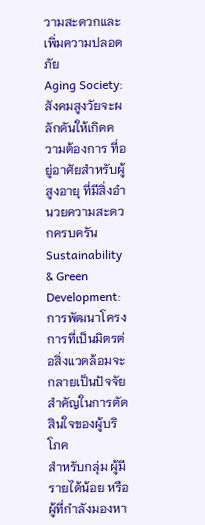วามสะดวกและเพิ่มความปลอดภัย
Aging Society: สังคมสูงวัยจะผลักดันให้เกิดความต้องการ ที่อยู่อาศัยสำหรับผู้สูงอายุ ที่มีสิ่งอำนวยความสะดวกครบครัน
Sustainability & Green Development: การพัฒนาโครงการที่เป็นมิตรต่อสิ่งแวดล้อมจะกลายเป็นปัจจัยสำคัญในการตัดสินใจของผู้บริโภค
สำหรับกลุ่ม ผู้มีรายได้น้อย หรือผู้ที่กำลังมองหา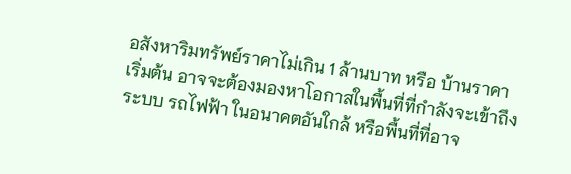อสังหาริมทรัพย์ราคาไม่เกิน 1 ล้านบาท หรือ บ้านราคาเริ่มต้น อาจจะต้องมองหาโอกาสในพื้นที่ที่กำลังจะเข้าถึงระบบ รถไฟฟ้า ในอนาคตอันใกล้ หรือพื้นที่ที่อาจ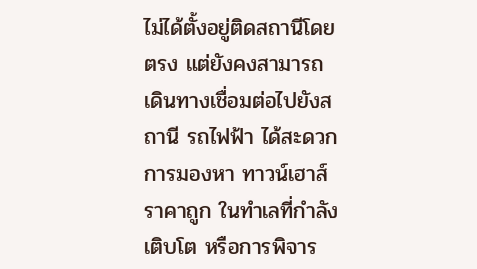ไม่ได้ตั้งอยู่ติดสถานีโดยตรง แต่ยังคงสามารถเดินทางเชื่อมต่อไปยังสถานี รถไฟฟ้า ได้สะดวก การมองหา ทาวน์เฮาส์ราคาถูก ในทำเลที่กำลังเติบโต หรือการพิจาร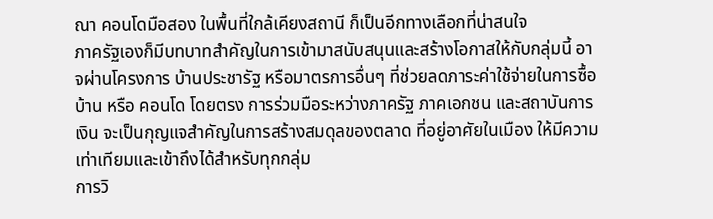ณา คอนโดมือสอง ในพื้นที่ใกล้เคียงสถานี ก็เป็นอีกทางเลือกที่น่าสนใจ
ภาครัฐเองก็มีบทบาทสำคัญในการเข้ามาสนับสนุนและสร้างโอกาสให้กับกลุ่มนี้ อาจผ่านโครงการ บ้านประชารัฐ หรือมาตรการอื่นๆ ที่ช่วยลดภาระค่าใช้จ่ายในการซื้อ บ้าน หรือ คอนโด โดยตรง การร่วมมือระหว่างภาครัฐ ภาคเอกชน และสถาบันการเงิน จะเป็นกุญแจสำคัญในการสร้างสมดุลของตลาด ที่อยู่อาศัยในเมือง ให้มีความเท่าเทียมและเข้าถึงได้สำหรับทุกกลุ่ม
การวิ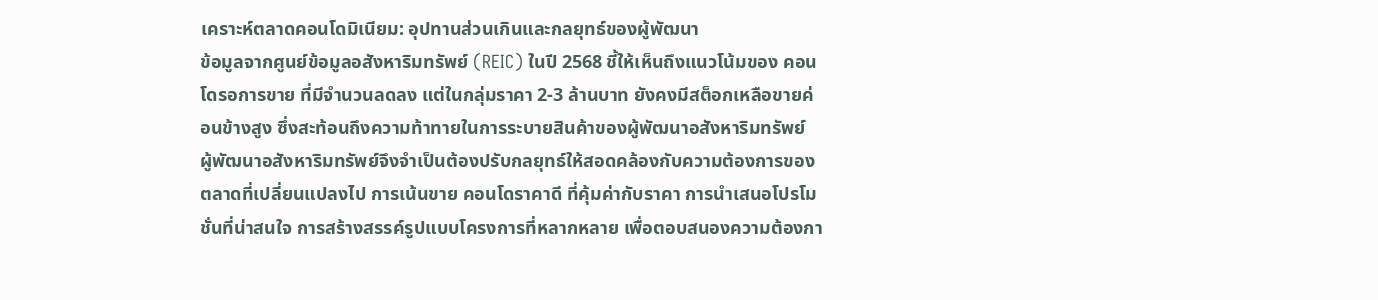เคราะห์ตลาดคอนโดมิเนียม: อุปทานส่วนเกินและกลยุทธ์ของผู้พัฒนา
ข้อมูลจากศูนย์ข้อมูลอสังหาริมทรัพย์ (REIC) ในปี 2568 ชี้ให้เห็นถึงแนวโน้มของ คอนโดรอการขาย ที่มีจำนวนลดลง แต่ในกลุ่มราคา 2-3 ล้านบาท ยังคงมีสต็อกเหลือขายค่อนข้างสูง ซึ่งสะท้อนถึงความท้าทายในการระบายสินค้าของผู้พัฒนาอสังหาริมทรัพย์
ผู้พัฒนาอสังหาริมทรัพย์จึงจำเป็นต้องปรับกลยุทธ์ให้สอดคล้องกับความต้องการของตลาดที่เปลี่ยนแปลงไป การเน้นขาย คอนโดราคาดี ที่คุ้มค่ากับราคา การนำเสนอโปรโมชั่นที่น่าสนใจ การสร้างสรรค์รูปแบบโครงการที่หลากหลาย เพื่อตอบสนองความต้องกา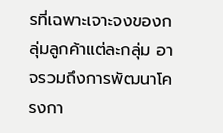รที่เฉพาะเจาะจงของกลุ่มลูกค้าแต่ละกลุ่ม อาจรวมถึงการพัฒนาโครงกา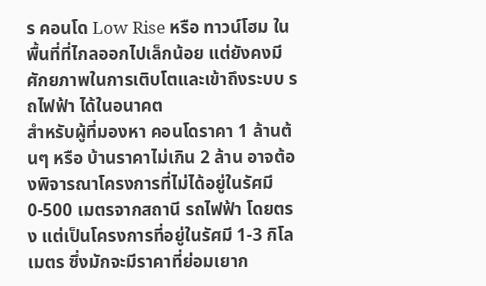ร คอนโด Low Rise หรือ ทาวน์โฮม ในพื้นที่ที่ไกลออกไปเล็กน้อย แต่ยังคงมีศักยภาพในการเติบโตและเข้าถึงระบบ รถไฟฟ้า ได้ในอนาคต
สำหรับผู้ที่มองหา คอนโดราคา 1 ล้านต้นๆ หรือ บ้านราคาไม่เกิน 2 ล้าน อาจต้องพิจารณาโครงการที่ไม่ได้อยู่ในรัศมี 0-500 เมตรจากสถานี รถไฟฟ้า โดยตรง แต่เป็นโครงการที่อยู่ในรัศมี 1-3 กิโลเมตร ซึ่งมักจะมีราคาที่ย่อมเยาก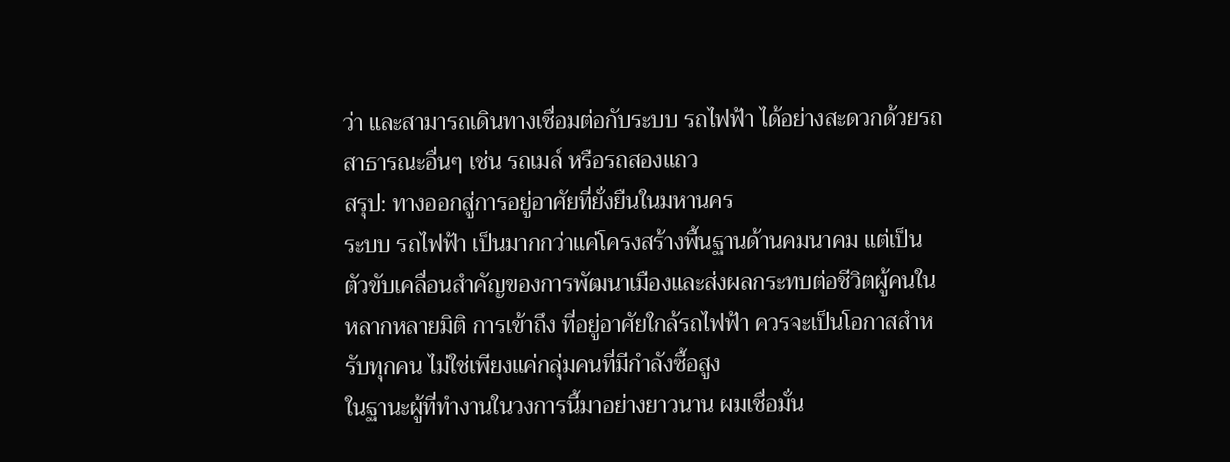ว่า และสามารถเดินทางเชื่อมต่อกับระบบ รถไฟฟ้า ได้อย่างสะดวกด้วยรถสาธารณะอื่นๆ เช่น รถเมล์ หรือรถสองแถว
สรุป: ทางออกสู่การอยู่อาศัยที่ยั่งยืนในมหานคร
ระบบ รถไฟฟ้า เป็นมากกว่าแค่โครงสร้างพื้นฐานด้านคมนาคม แต่เป็นตัวขับเคลื่อนสำคัญของการพัฒนาเมืองและส่งผลกระทบต่อชีวิตผู้คนในหลากหลายมิติ การเข้าถึง ที่อยู่อาศัยใกล้รถไฟฟ้า ควรจะเป็นโอกาสสำหรับทุกคน ไม่ใช่เพียงแค่กลุ่มคนที่มีกำลังซื้อสูง
ในฐานะผู้ที่ทำงานในวงการนี้มาอย่างยาวนาน ผมเชื่อมั่น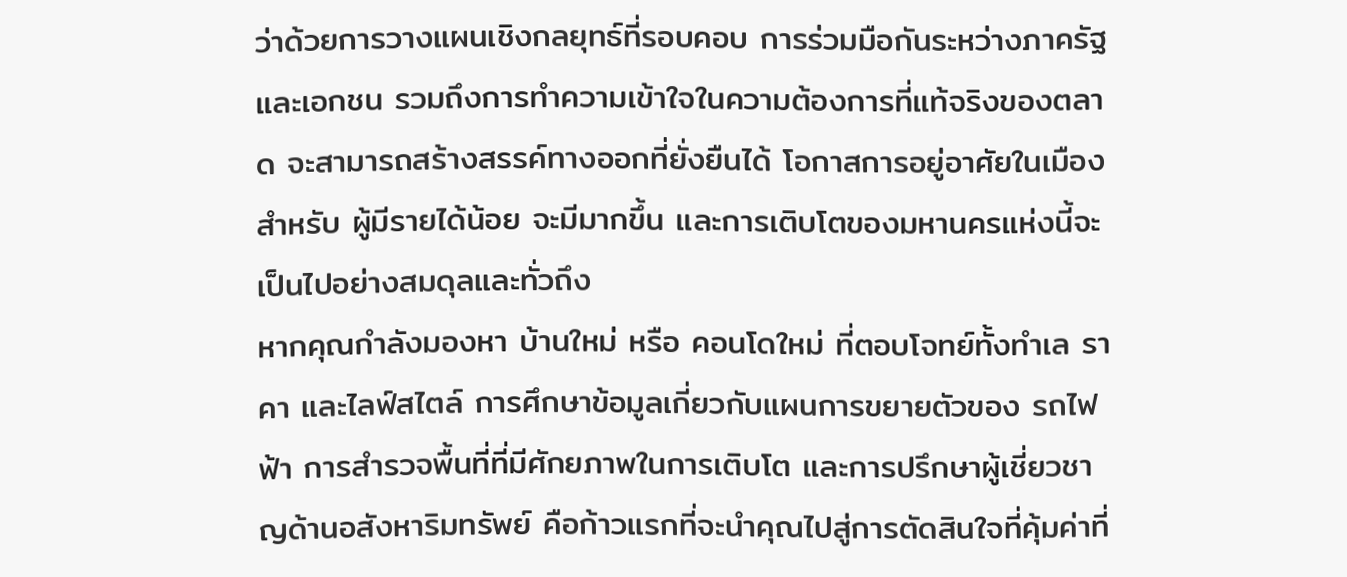ว่าด้วยการวางแผนเชิงกลยุทธ์ที่รอบคอบ การร่วมมือกันระหว่างภาครัฐและเอกชน รวมถึงการทำความเข้าใจในความต้องการที่แท้จริงของตลาด จะสามารถสร้างสรรค์ทางออกที่ยั่งยืนได้ โอกาสการอยู่อาศัยในเมือง สำหรับ ผู้มีรายได้น้อย จะมีมากขึ้น และการเติบโตของมหานครแห่งนี้จะเป็นไปอย่างสมดุลและทั่วถึง
หากคุณกำลังมองหา บ้านใหม่ หรือ คอนโดใหม่ ที่ตอบโจทย์ทั้งทำเล ราคา และไลฟ์สไตล์ การศึกษาข้อมูลเกี่ยวกับแผนการขยายตัวของ รถไฟฟ้า การสำรวจพื้นที่ที่มีศักยภาพในการเติบโต และการปรึกษาผู้เชี่ยวชาญด้านอสังหาริมทรัพย์ คือก้าวแรกที่จะนำคุณไปสู่การตัดสินใจที่คุ้มค่าที่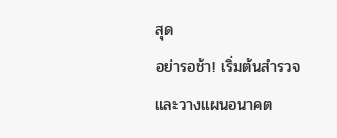สุด
อย่ารอช้า! เริ่มต้นสำรวจและวางแผนอนาคต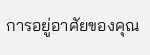การอยู่อาศัยของคุณ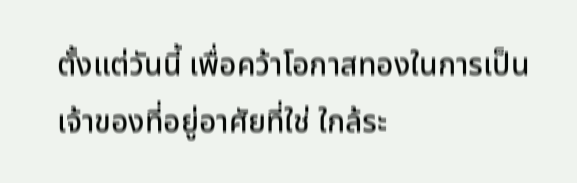ตั้งแต่วันนี้ เพื่อคว้าโอกาสทองในการเป็นเจ้าของที่อยู่อาศัยที่ใช่ ใกล้ระ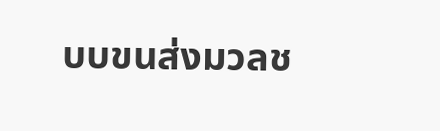บบขนส่งมวลช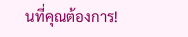นที่คุณต้องการ!